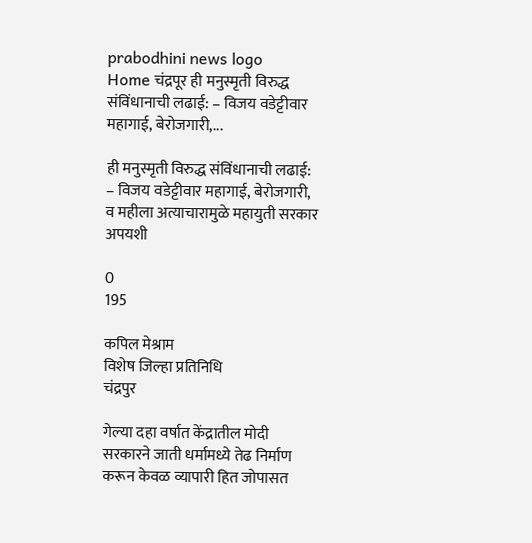prabodhini news logo
Home चंद्रपूर ही मनुस्मृती विरुद्ध संविंधानाची लढाई: – विजय वडेट्टीवार महागाई, बेरोजगारी,...

ही मनुस्मृती विरुद्ध संविंधानाची लढाई: – विजय वडेट्टीवार महागाई, बेरोजगारी, व महीला अत्याचारामुळे महायुती सरकार अपयशी

0
195

कपिल मेश्राम
विशेष जिल्हा प्रतिनिधि
चंद्रपुर

गेल्या दहा वर्षात केंद्रातील मोदी सरकारने जाती धर्मामध्ये तेढ निर्माण करून केवळ व्यापारी हित जोपासत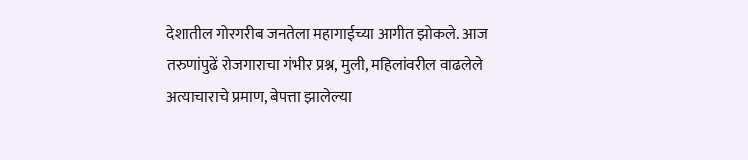देशातील गोरगरीब जनतेला महागाईच्या आगीत झोकले. आज तरुणांपुढें रोजगाराचा गंभीर प्रश्न, मुली, महिलांवरील वाढलेले अत्याचाराचे प्रमाण, बेपत्ता झालेल्या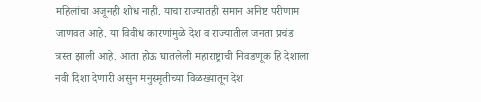महिलांचा अजूनही शोध नाही. याचा राज्यातही समान अनिष्ट परीणाम जाणवत आहे. या विवीध कारणांमुळे देश व राज्यातील जनता प्रचंड त्रस्त झाली आहे. आता होऊ घातलेली महाराष्ट्राची निवडणूक हि देशाला नवी दिशा देणारी असुन मनुस्मृतीच्या विळख्यातून देश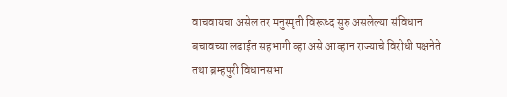वाचवायचा असेल तर मनुस्मृती विरूध्द सुरु असलेल्या संविधान बचावच्या लढाईत सहभागी व्हा असे आव्हान राज्याचे विरोधी पक्षनेते तथा ब्रम्हपुरी विधानसभा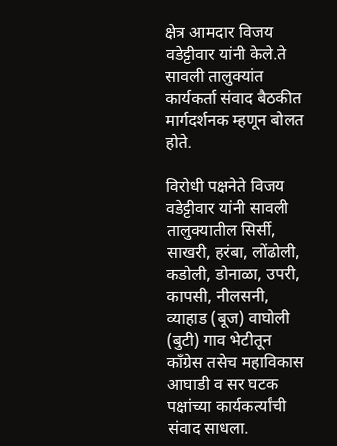क्षेत्र आमदार विजय वडेट्टीवार यांनी केले.ते सावली तालुक्यांत कार्यकर्ता संवाद बैठकीत मार्गदर्शनक म्हणून बोलत होते.

विरोधी पक्षनेते विजय वडेट्टीवार यांनी सावली तालुक्यातील सिर्सी, साखरी, हरंबा, लोंढोली, कडोली, डोनाळा, उपरी, कापसी, नीलसनी, व्याहाड (बूज) वाघोली (बुटी) गाव भेटीतून काँग्रेस तसेच महाविकास आघाडी व सर घटक पक्षांच्या कार्यकर्त्यांची संवाद साधला.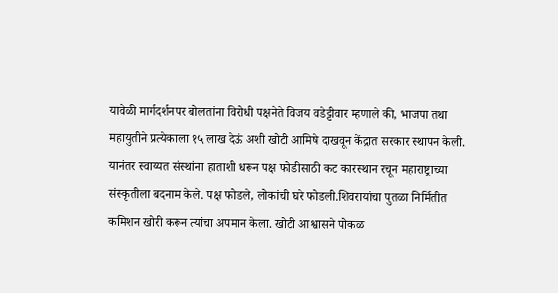यावेळी मार्गदर्शनपर बोलतांना विरोधी पक्षनेते विजय वडेट्टीवार म्हणाले की, भाजपा तथा महायुतीने प्रत्येकाला १५ लाख देऊं अशी खोटी आमिषे दाखवून केंद्रात सरकार स्थापन केली. यानंतर स्वाय्यत संस्थांना हाताशी धरून पक्ष फोडीसाठी कट कारस्थान रचून महाराष्ट्राच्या संस्कृतीला बदनाम केले. पक्ष फोडले, लोकांची घरे फोडली.शिवरायांचा पुतळा निर्मितीत कमिशन खोरी करून त्यांचा अपमान केला. खोटी आश्वासने पोकळ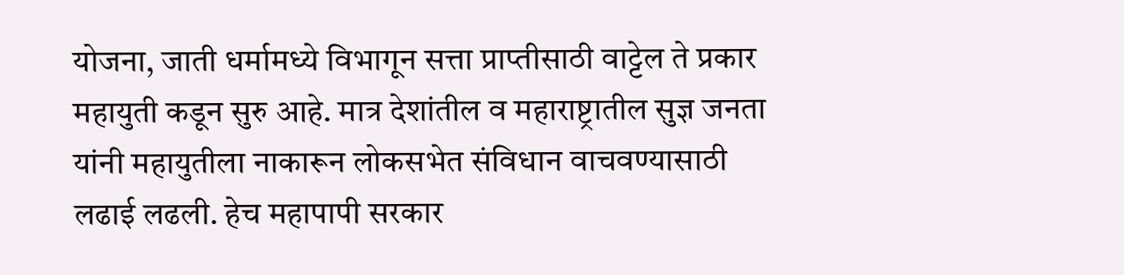योजना, जाती धर्मामध्ये विभागून सत्ता प्राप्तीसाठी वाट्टेल ते प्रकार महायुती कडून सुरु आहे. मात्र देशांतील व महाराष्ट्रातील सुज्ञ जनता यांनी महायुतीला नाकारून लोकसभेत संविधान वाचवण्यासाठी लढाई लढली. हेच महापापी सरकार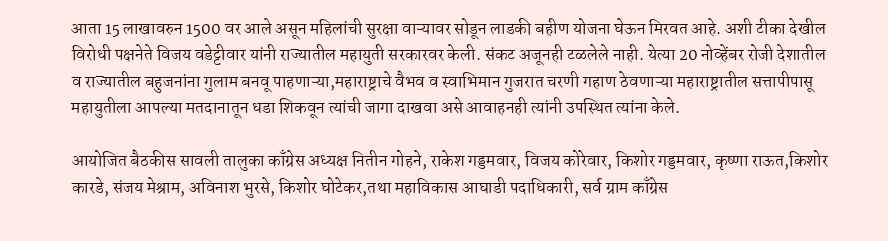आता 15 लाखावरुन 1500 वर आले असून महिलांची सुरक्षा वाऱ्यावर सोडून लाडकी बहीण योजना घेऊन मिरवत आहे. अशी टीका देखील विरोधी पक्षनेते विजय वडेट्टीवार यांनी राज्यातील महायुती सरकारवर केली. संकट अजूनही टळलेले नाही. येत्या 20 नोव्हेंबर रोजी देशातील व राज्यातील बहुजनांना गुलाम बनवू पाहणाऱ्या,महाराष्ट्राचे वैभव व स्वाभिमान गुजरात चरणी गहाण ठेवणाऱ्या महाराष्ट्रातील सत्तापीपासू महायुतीला आपल्या मतदानातून धडा शिकवून त्यांची जागा दाखवा असे आवाहनही त्यांनी उपस्थित त्यांना केले.

आयोजित बैठकीस सावली तालुका काँग्रेस अध्यक्ष नितीन गोहने, राकेश गड्डमवार, विजय कोरेवार, किशोर गड्डमवार, कृष्णा राऊत,किशोर कारडे, संजय मेश्राम, अविनाश भुरसे, किशोर घोटेकर,तथा महाविकास आघाडी पदाधिकारी, सर्व ग्राम काँग्रेस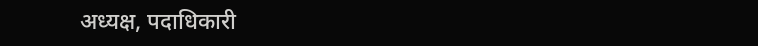अध्यक्ष, पदाधिकारी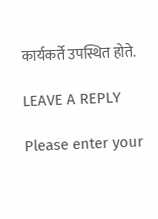कार्यकर्ते उपस्थित होते.

LEAVE A REPLY

Please enter your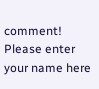comment!
Please enter your name here